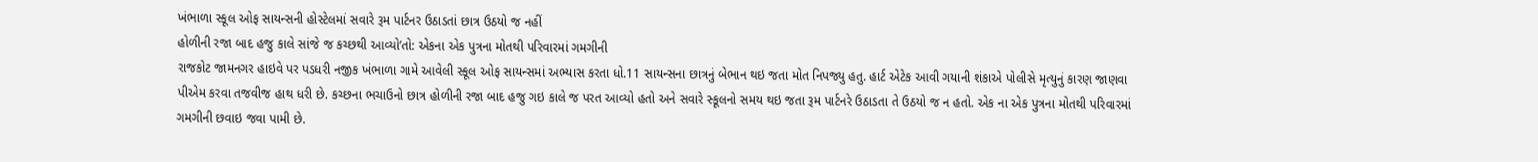ખંભાળા સ્કૂલ ઓફ સાયન્સની હોસ્ટેલમાં સવારે રૂમ પાર્ટનર ઉઠાડતાં છાત્ર ઉઠયો જ નહીં
હોળીની રજા બાદ હજુ કાલે સાંજે જ કચ્છથી આવ્યો’તો: એકના એક પુત્રના મોતથી પરિવારમાં ગમગીની
રાજકોટ જામનગર હાઇવે પર પડધરી નજીક ખંભાળા ગામે આવેલી સ્કૂલ ઓફ સાયન્સમાં અભ્યાસ કરતા ધો.11 સાયન્સના છાત્રનું બેભાન થઇ જતા મોત નિપજ્યુ હતુ. હાર્ટ એટેક આવી ગયાની શંકાએ પોલીસે મૃત્યુનું કારણ જાણવા પીએમ કરવા તજવીજ હાથ ધરી છે. કચ્છના ભચાઉનો છાત્ર હોળીની રજા બાદ હજુ ગઇ કાલે જ પરત આવ્યો હતો અને સવારે સ્કૂલનો સમય થઇ જતા રૂમ પાર્ટનરે ઉઠાડતા તે ઉઠયો જ ન હતો. એક ના એક પુત્રના મોતથી પરિવારમાં ગમગીની છવાઇ જવા પામી છે.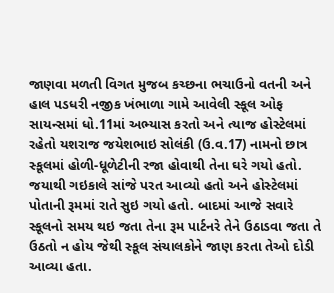જાણવા મળતી વિગત મુજબ કચ્છના ભચાઉનો વતની અને હાલ પડધરી નજીક ખંભાળા ગામે આવેલી સ્કૂલ ઓફ સાયન્સમાં ધો.11માં અભ્યાસ કરતો અને ત્યાજ હોસ્ટેલમાં રહેતો યશરાજ જયેશભાઇ સોલંકી (ઉ.વ.17) નામનો છાત્ર સ્કૂલમાં હોળી-ધૂળેટીની રજા હોવાથી તેના ઘરે ગયો હતો. જયાથી ગઇકાલે સાંજે પરત આવ્યો હતો અને હોસ્ટેલમાં પોતાની રૂમમાં રાતે સુઇ ગયો હતો. બાદમાં આજે સવારે સ્કૂલનો સમય થઇ જતા તેના રૂમ પાર્ટનરે તેને ઉઠાડવા જતા તે ઉઠતો ન હોય જેથી સ્કૂલ સંચાલકોને જાણ કરતા તેઓ દોડી આવ્યા હતા.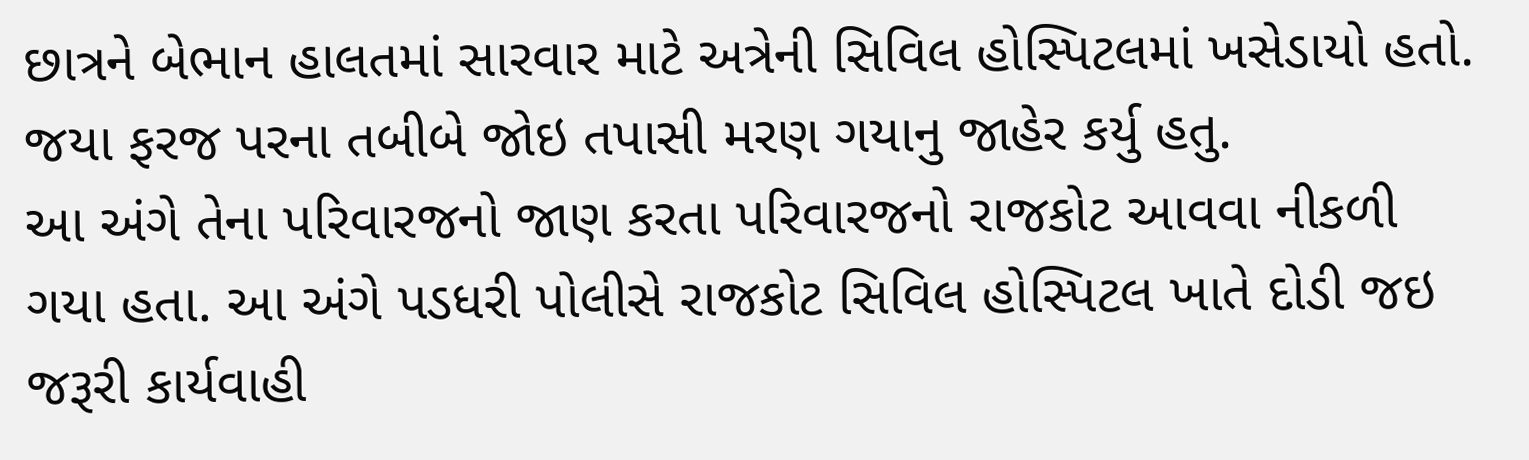છાત્રને બેભાન હાલતમાં સારવાર માટે અત્રેની સિવિલ હોસ્પિટલમાં ખસેડાયો હતો. જયા ફરજ પરના તબીબે જોઇ તપાસી મરણ ગયાનુ જાહેર કર્યુ હતુ.
આ અંગે તેના પરિવારજનો જાણ કરતા પરિવારજનો રાજકોટ આવવા નીકળી ગયા હતા. આ અંગે પડધરી પોલીસે રાજકોટ સિવિલ હોસ્પિટલ ખાતે દોડી જઇ જરૂરી કાર્યવાહી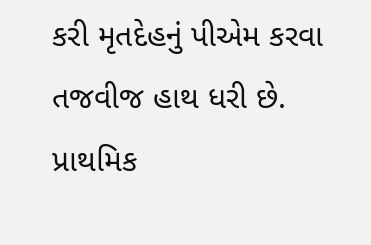કરી મૃતદેહનું પીએમ કરવા તજવીજ હાથ ધરી છે. પ્રાથમિક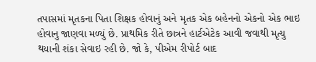તપાસમાં મૃતકના પિતા શિક્ષક હોવાનું અને મૃતક એક બહેનનો એકનો એક ભાઇ હોવાનુ જાણવા મળ્યું છે. પ્રાથમિક રીતે છાત્રને હાર્ટએટેક આવી જવાથી મૃત્યુ થયાની શંકા સેવાઇ રહી છે. જો કે, પીએમ રીપોર્ટ બાદ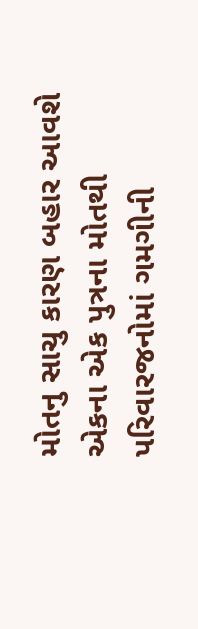મોતનુ સાચુ કારણ બહાર આવશે એકના એક પુત્રના મોતથી પરિવારજનોમાં ગમગીની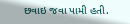છવાઇ જવા પામી હતી.